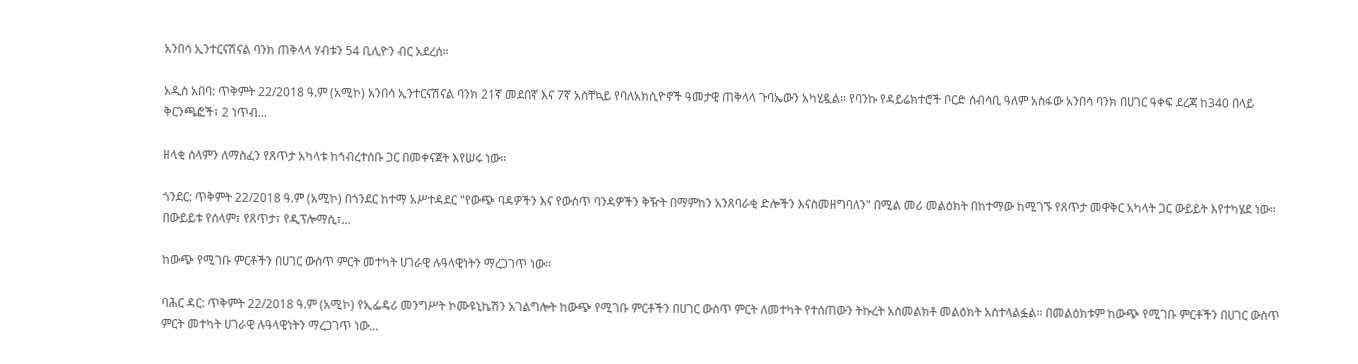አንበሳ ኢንተርናሽናል ባንክ ጠቅላላ ሃብቱን 54 ቢሊዮን ብር አደረሰ።

አዲስ አበባ: ጥቅምት 22/2018 ዓ.ም (አሚኮ) አንበሳ ኢንተርናሽናል ባንክ 21ኛ መደበኛ እና 7ኛ አስቸኳይ የባለአክሲዮኖች ዓመታዊ ጠቅላላ ጉባኤውን አካሂዷል። የባንኩ የዳይሬክተሮች ቦርድ ሰብሳቢ ዓለም አስፋው አንበሳ ባንክ በሀገር ዓቀፍ ደረጃ ከ340 በላይ ቅርንጫፎች፣ 2 ነጥብ...

ዘላቂ ሰላምን ለማስፈን የጸጥታ አካላቱ ከኅብረተሰቡ ጋር በመቀናጀት እየሠሩ ነው።

ጎንደር: ጥቅምት 22/2018 ዓ.ም (አሚኮ) በጎንደር ከተማ አሥተዳደር "የውጭ ባዳዎችን እና የውስጥ ባንዳዎችን ቅዥት በማምከን አንጸባራቂ ድሎችን እናስመዘግባለን" በሚል መሪ መልዕክት በከተማው ከሚገኙ የጸጥታ መዋቅር አካላት ጋር ውይይት እየተካሄደ ነው። በውይይቱ የሰላም፣ የጸጥታ፣ የዲፕሎማሲ፣...

ከውጭ የሚገቡ ምርቶችን በሀገር ውስጥ ምርት መተካት ሀገራዊ ሉዓላዊነትን ማረጋገጥ ነው።

ባሕር ዳር: ጥቅምት 22/2018 ዓ.ም (አሚኮ) የኢፌዴሪ መንግሥት ኮሙዩኒኬሽን አገልግሎት ከውጭ የሚገቡ ምርቶችን በሀገር ውስጥ ምርት ለመተካት የተሰጠውን ትኩረት አስመልክቶ መልዕክት አስተላልፏል። በመልዕክቱም ከውጭ የሚገቡ ምርቶችን በሀገር ውስጥ ምርት መተካት ሀገራዊ ሉዓላዊነትን ማረጋገጥ ነው...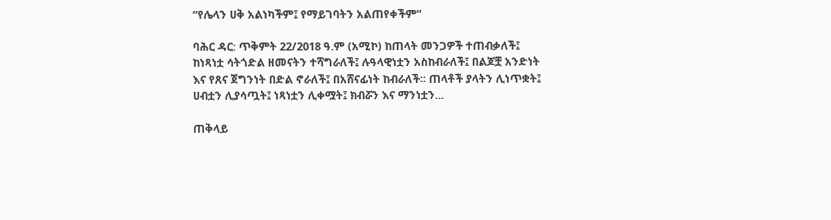“የሌላን ሀቅ አልነካችም፤ የማይገባትን አልጠየቀችም”

ባሕር ዳር: ጥቅምት 22/2018 ዓ.ም (አሚኮ) ከጠላት መንጋዎች ተጠብቃለች፤ ከነጻነቷ ሳትጎድል ዘመናትን ተሻግራለች፤ ሉዓላዊነቷን አስከብራለች፤ በልጆቿ አንድነት እና የጸና ጀግንነት በድል ኖራለች፤ በአሸናፊነት ከብራለች። ጠላቶች ያላትን ሊነጥቋት፤ ሀብቷን ሊያሳጧት፤ ነጻነቷን ሊቀሟት፤ ክብሯን እና ማንነቷን...

ጠቅላይ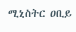ሚኒስትር ዐቢይ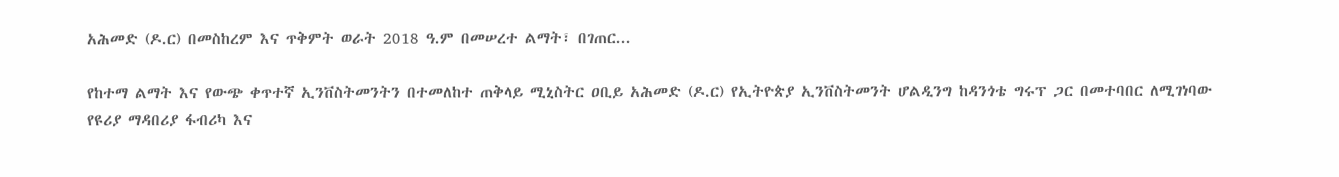አሕመድ (ዶ.ር) በመስከረም እና ጥቅምት ወራት 2018 ዓ.ም በመሠረተ ልማት፣ በገጠር...

የከተማ ልማት እና የውጭ ቀጥተኛ ኢንቨስትመንትን በተመለከተ ጠቅላይ ሚኒስትር ዐቢይ አሕመድ (ዶ.ር) የኢትዮጵያ ኢንቨስትመንት ሆልዲንግ ከዳንጎቴ ግሩፕ ጋር በመተባበር ለሚገነባው የዩሪያ ማዳበሪያ ፋብሪካ እና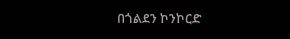በጎልደን ኮንኮርድ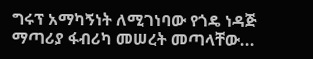ግሩፕ አማካኝነት ለሚገነባው የጎዴ ነዳጅ ማጣሪያ ፋብሪካ መሠረት መጣላቸው...